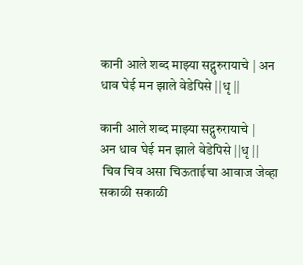कानी आले शब्द माझ्या सद्गुरुरायाचे | अन धाव घेई मन झाले वेडेपिसे ||धृ ||

कानी आले शब्द माझ्या सद्गुरुरायाचे |
अन धाव घेई मन झाले वेडेपिसे ||धृ ||
 चिव चिव असा चिऊताईचा आवाज जेव्हा सकाळी सकाळी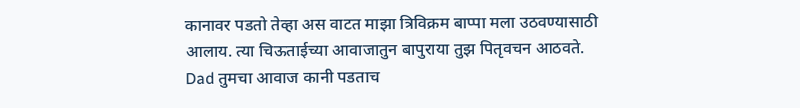कानावर पडतो तेव्हा अस वाटत माझा त्रिविक्रम बाप्पा मला उठवण्यासाठी आलाय. त्या चिऊताईच्या आवाजातुन बापुराया तुझ पितृवचन आठवते. Dad तुमचा आवाज कानी पडताच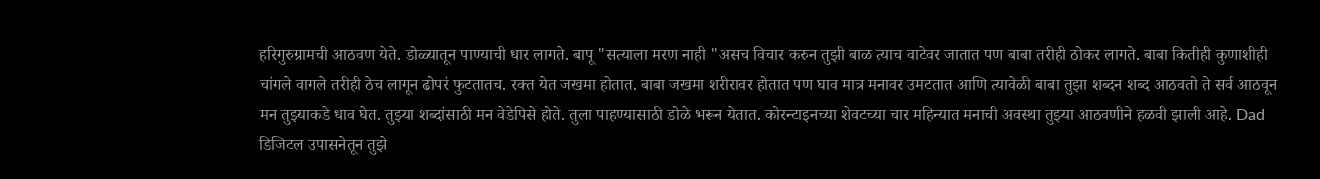हरिगुरुग्रामची आठवण येते. डोळ्यातून पाण्याची धार लागते. बापू "सत्याला मरण नाही "असच विचार करुन तुझी बाळ त्याच वाटेवर जातात पण बाबा तरीही ठोकर लागते. बाबा कितीही कुणाशीही चांगले वागले तरीही ठेच लागून ढोपरं फुटतातच. रक्त येत जखमा होतात. बाबा जखमा शरीरावर होतात पण घाव मात्र मनावर उमटतात आणि त्यावेळी बाबा तुझा शब्दन शब्द आठवतो ते सर्व आठवून मन तुझ्याकडे धाव घेत. तुझ्या शब्दांसाठी मन वेडेपिसे होते. तुला पाहण्यासाठी डोळे भरून येतात. कोरन्टाइनच्या शेवटच्या चार महिन्यात मनाची अवस्था तुझ्या आठवणीने हळवी झाली आहे. Dad डिजिटल उपासनेतून तुझे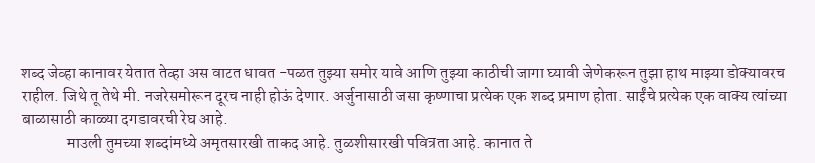शब्द जेव्हा कानावर येतात तेव्हा अस वाटत धावत -पळत तुझ्या समोर यावे आणि तुझ्या काठीची जागा घ्यावी जेणेकरून तुझा हाथ माझ्या डोक्यावरच राहील. जिथे तू तेथे मी. नजरेसमोरून दूरच नाही होऊं देणार. अर्जुनासाठी जसा कृष्णाचा प्रत्येक एक शब्द प्रमाण होता. साईंचे प्रत्येक एक वाक्य त्यांच्या बाळासाठी काळ्या दगडावरची रेघ आहे.
              माउली तुमच्या शब्दांमध्ये अमृतसारखी ताकद आहे. तुळशीसारखी पवित्रता आहे. कानात ते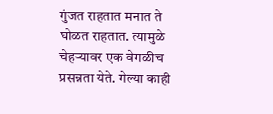गुंजत राहतात मनात ते घोळत राहतात. त्यामुळे चेहऱ्यावर एक वेगळीच प्रसन्नता येते. गेल्या काही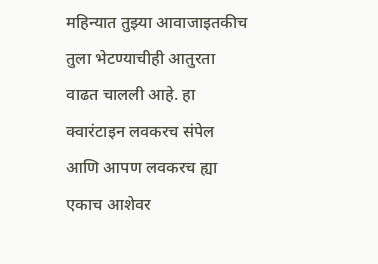महिन्यात तुझ्या आवाजाइतकीच तुला भेटण्याचीही आतुरता वाढत चालली आहे. हा क्वारंटाइन लवकरच संपेल आणि आपण लवकरच ह्या एकाच आशेवर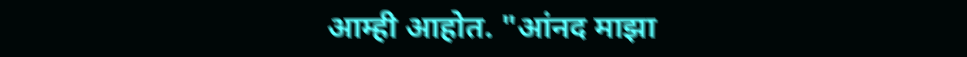आम्ही आहोत. "आंनद माझा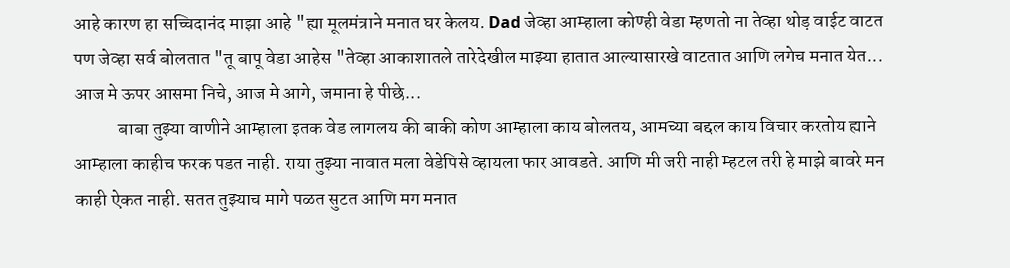आहे कारण हा सच्चिदानंद माझा आहे "ह्या मूलमंत्राने मनात घर केलय. Dad जेव्हा आम्हाला कोण्ही वेडा म्हणतो ना तेव्हा थोड़ वाईट वाटत पण जेव्हा सर्व बोलतात "तू बापू वेडा आहेस "तेव्हा आकाशातले तारेदेखील माझ्या हातात आल्यासारखे वाटतात आणि लगेच मनात येत... आज मे ऊपर आसमा निचे, आज मे आगे, जमाना हे पीछे...
            बाबा तुझ्या वाणीने आम्हाला इतक वेड लागलय की बाकी कोण आम्हाला काय बोलतय, आमच्या बद्दल काय विचार करतोय ह्याने आम्हाला काहीच फरक पडत नाही. राया तुझ्या नावात मला वेडेपिसे व्हायला फार आवडते. आणि मी जरी नाही म्हटल तरी हे माझे बावरे मन काही ऐकत नाही. सतत तुझ्याच मागे पळत सुटत आणि मग मनात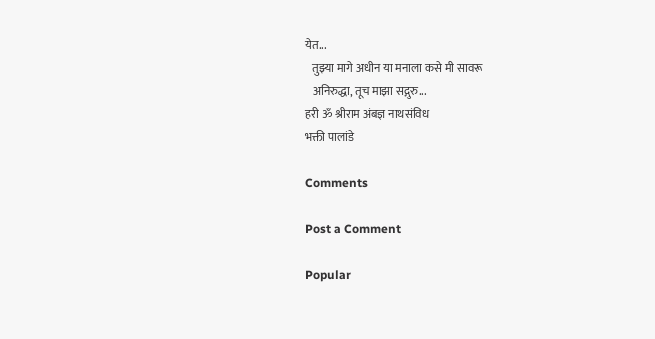येत...
   तुझ्या मागे अधीन या मनाला कसे मी सावरू
   अनिरुद्धा, तूच माझा सद्गुरु...
हरी ॐ श्रीराम अंबज्ञ नाथसंविध
भक्ती पालांडे

Comments

Post a Comment

Popular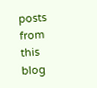posts from this blog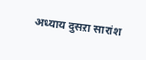अध्याय दुसऱा सारांश